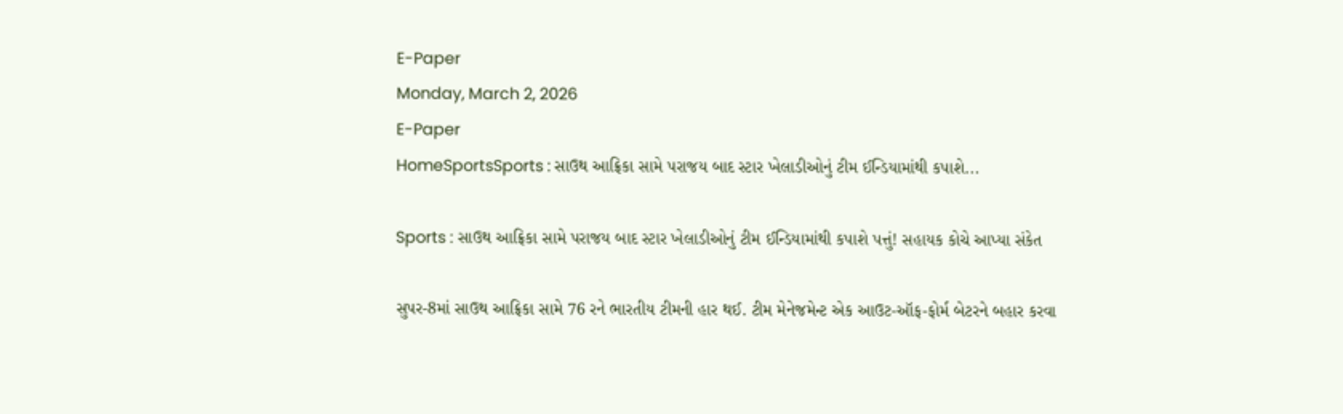E-Paper
Monday, March 2, 2026
E-Paper
HomeSportsSports : સાઉથ આફ્રિકા સામે પરાજય બાદ સ્ટાર ખેલાડીઓનું ટીમ ઈન્ડિયામાંથી કપાશે...

Sports : સાઉથ આફ્રિકા સામે પરાજય બાદ સ્ટાર ખેલાડીઓનું ટીમ ઈન્ડિયામાંથી કપાશે પત્તું! સહાયક કોચે આપ્યા સંકેત

સુપર-8માં સાઉથ આફ્રિકા સામે 76 રને ભારતીય ટીમની હાર થઈ. ટીમ મેનેજમેન્ટ એક આઉટ-ઑફ-ફોર્મ બેટરને બહાર કરવા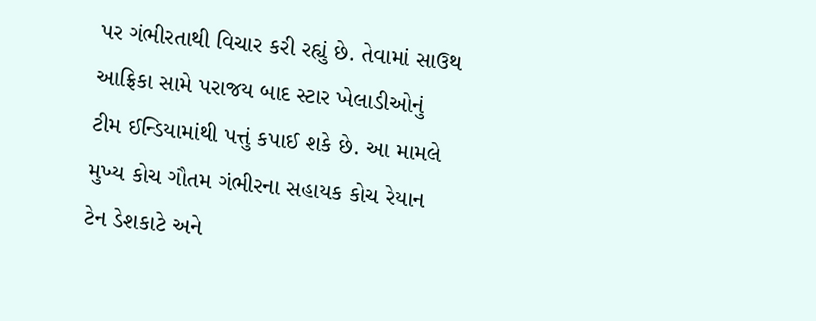પર ગંભીરતાથી વિચાર કરી રહ્યું છે. તેવામાં સાઉથ આફ્રિકા સામે પરાજય બાદ સ્ટાર ખેલાડીઓનું ટીમ ઈન્ડિયામાંથી પત્તું કપાઈ શકે છે. આ મામલે મુખ્ય કોચ ગૌતમ ગંભીરના સહાયક કોચ રેયાન ટેન ડેશકાટે અને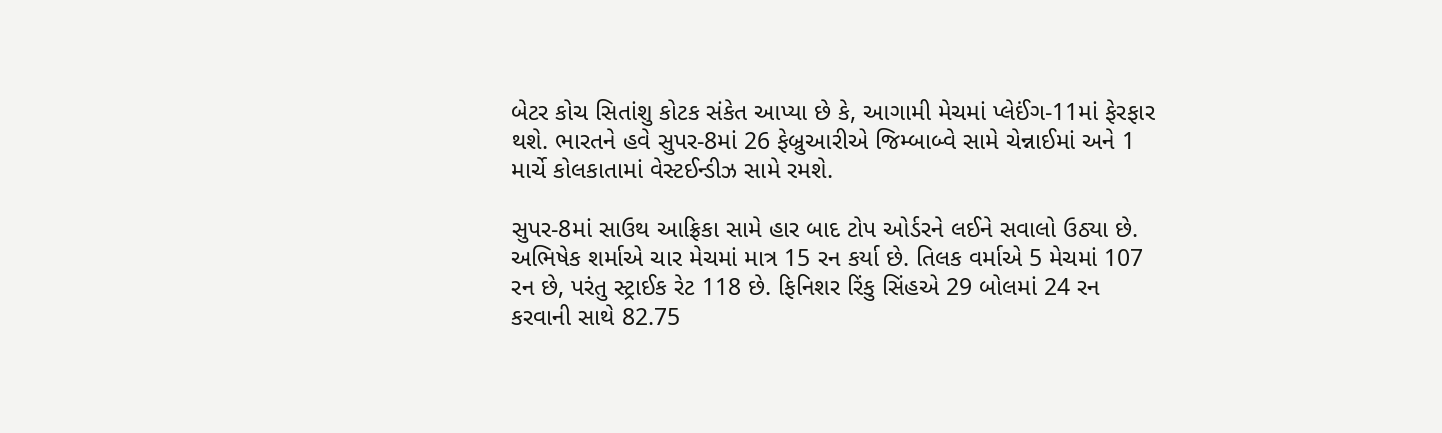બેટર કોચ સિતાંશુ કોટક સંકેત આપ્યા છે કે, આગામી મેચમાં પ્લેઈંગ-11માં ફેરફાર થશે. ભારતને હવે સુપર-8માં 26 ફેબ્રુઆરીએ જિમ્બાબ્વે સામે ચેન્નાઈમાં અને 1 માર્ચે કોલકાતામાં વેસ્ટઈન્ડીઝ સામે રમશે.

સુપર-8માં સાઉથ આફ્રિકા સામે હાર બાદ ટોપ ઓર્ડરને લઈને સવાલો ઉઠ્યા છે. અભિષેક શર્માએ ચાર મેચમાં માત્ર 15 રન કર્યા છે. તિલક વર્માએ 5 મેચમાં 107 રન છે, પરંતુ સ્ટ્રાઈક રેટ 118 છે. ફિનિશર રિંકુ સિંહએ 29 બોલમાં 24 રન કરવાની સાથે 82.75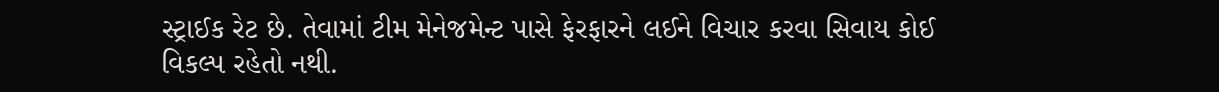સ્ટ્રાઈક રેટ છે. તેવામાં ટીમ મેનેજમેન્ટ પાસે ફેરફારને લઈને વિચાર કરવા સિવાય કોઈ વિકલ્પ રહેતો નથી.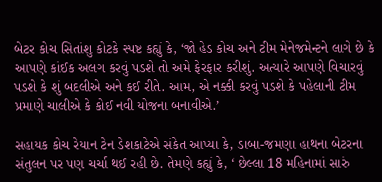બેટર કોચ સિતાંશુ કોટકે સ્પષ્ટ કહ્યું કે, ‘જો હેડ કોચ અને ટીમ મેનેજમેન્ટને લાગે છે કે આપણે કાંઈક અલગ કરવું પડશે તો અમે ફેરફાર કરીશું. અત્યારે આપણે વિચારવું પડશે કે શું બદલીએ અને કઈ રીતે. આમ, એ નક્કી કરવું પડશે કે પહેલાની ટીમ પ્રમાણે ચાલીએ કે કોઈ નવી યોજના બનાવીએ.’

સહાયક કોચ રેયાન ટેન ડેશકાટેએ સંકેત આપ્યા કે, ડાબા-જમણા હાથના બેટરના સંતુલન પર પણ ચર્ચા થઈ રહી છે. તેમણે કહ્યું કે, ‘ છેલ્લા 18 મહિનામાં સારું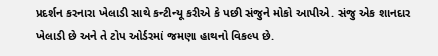પ્રદર્શન કરનારા ખેલાડી સાથે કન્ટીન્યૂ કરીએ કે પછી સંજુને મોકો આપીએ. સંજુ એક શાનદાર ખેલાડી છે અને તે ટોપ ઓર્ડરમાં જમણા હાથનો વિકલ્પ છે.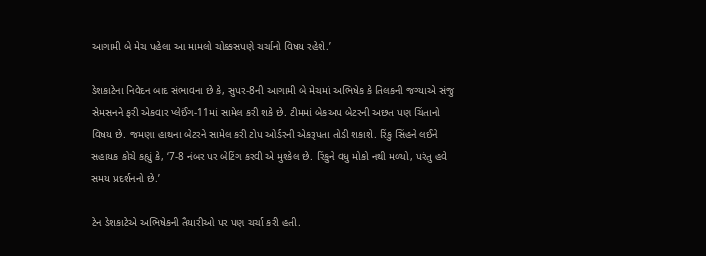આગામી બે મેચ પહેલા આ મામલો ચોક્કસપણે ચર્ચાનો વિષય રહેશે.’

ડેશકાટેના નિવેદન બાદ સંભાવના છે કે, સુપર-8ની આગામી બે મેચમાં અભિષેક કે તિલકની જગ્યાએ સંજુ સેમસનને ફરી એકવાર પ્લેઈંગ-11માં સામેલ કરી શકે છે. ટીમમાં બેકઅપ બેટરની અછત પણ ચિંતાનો વિષય છે. જમણા હાથના બેટરને સામેલ કરી ટોપ ઓર્ડરની એકરૂપતા તોડી શકાશે. રિંકુ સિંહને લઈને સહાયક કોચે કહ્યું કે, ‘7-8 નંબર પર બેટિંગ કરવી એ મુશ્કેલ છે. રિંકુને વધુ મોકો નથી મળ્યો, પરંતુ હવે સમય પ્રદર્શનનો છે.’

ટેન ડેશકાટેએ અભિષેકની તૈયારીઓ પર પણ ચર્ચા કરી હતી.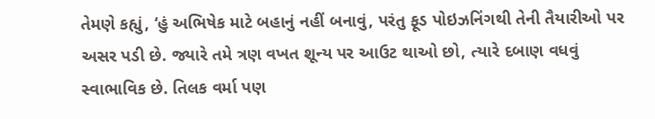તેમણે કહ્યું, ‘હું અભિષેક માટે બહાનું નહીં બનાવું, પરંતુ ફૂડ પોઇઝનિંગથી તેની તૈયારીઓ પર અસર પડી છે. જ્યારે તમે ત્રણ વખત શૂન્ય પર આઉટ થાઓ છો, ત્યારે દબાણ વધવું સ્વાભાવિક છે. તિલક વર્મા પણ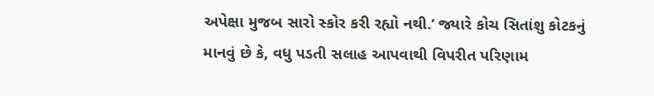અપેક્ષા મુજબ સારો સ્કોર કરી રહ્યો નથી.’ જ્યારે કોચ સિતાંશુ કોટકનું માનવું છે કે, વધુ પડતી સલાહ આપવાથી વિપરીત પરિણામ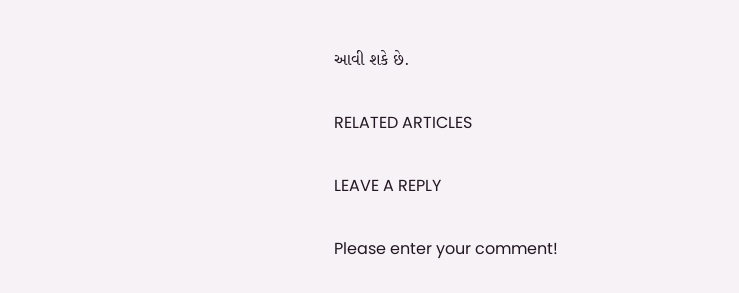આવી શકે છે.

RELATED ARTICLES

LEAVE A REPLY

Please enter your comment!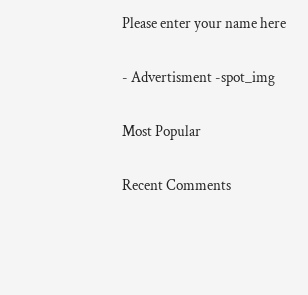Please enter your name here

- Advertisment -spot_img

Most Popular

Recent Comments